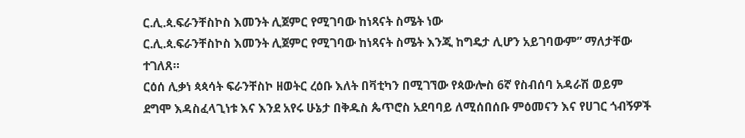ር.ሊ.ጳ.ፍራንቸስኮስ እመንት ሊጀምር የሚገባው ከነጻናት ስሜት ነው
ር.ሊ.ጳ.ፍራንቸስኮስ እመንት ሊጀምር የሚገባው ከነጻናት ስሜት እንጂ ከግዴታ ሊሆን አይገባውም” ማለታቸው ተገለጸ።
ርዕሰ ሊቃነ ጳጳሳት ፍራንቸስኮ ዘወትር ረዕቡ እለት በቫቲካን በሚገኘው የጳውሎስ 6ኛ የስብሰባ አዳራሽ ወይም ደግሞ እዳስፈላጊነቱ እና እንደ አየሩ ሁኔታ በቅዱስ ጴጥሮስ አደባባይ ለሚሰበሰቡ ምዕመናን እና የሀገር ጎብኝዎች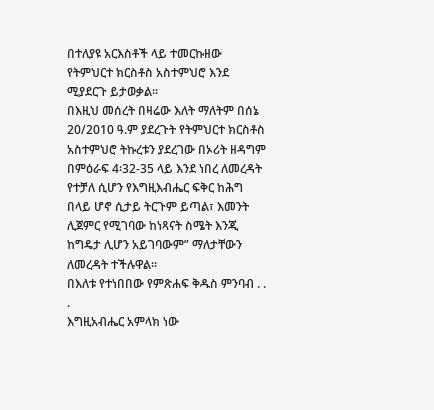በተለያዩ አርእስቶች ላይ ተመርኩዘው የትምህርተ ክርስቶስ አስተምህሮ እንደ ሚያደርጉ ይታወቃል።
በእዚህ መሰረት በዛሬው እለት ማለትም በሰኔ 20/2010 ዓ.ም ያደረጉት የትምህርተ ክርስቶስ አስተምህሮ ትኩረቱን ያደረገው በኦሪት ዘዳግም በምዕራፍ 4፡32-35 ላይ እንደ ነበረ ለመረዳት የተቻለ ሲሆን የእግዚእብሔር ፍቅር ከሕግ በላይ ሆኖ ሲታይ ትርጉም ይጣል፣ እመንት ሊጀምር የሚገባው ከነጻናት ስሜት እንጂ ከግዴታ ሊሆን አይገባውም” ማለታቸውን ለመረዳት ተችሉዋል።
በእለቱ የተነበበው የምጽሐፍ ቅዱስ ምንባብ . . .
እግዚአብሔር አምላክ ነው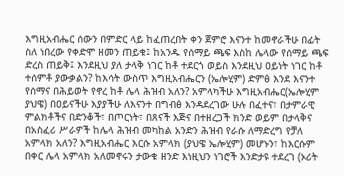እግዚአብሔር ሰውን በምድር ላይ ከፈጠረበት ቀን ጀምሮ እናንተ ከመኖራችሁ በፊት ስለ ነበረው የቀድሞ ዘመን ጠይቁ፤ ከአንዱ የሰማይ ጫፍ እስከ ሌላው የሰማይ ጫፍ ድረስ ጠይቅ፤ እንደዚህ ያለ ታላቅ ነገር ከቶ ተደርጎ ወይስ እንደዚህ ዐይነት ነገር ከቶ ተሰምቶ ያውቃልን? ከእሳት ውስጥ እግዚአብሔርን (ኤሎሂም) ድምፅ እንደ እናንተ የሰማና በሕይወት የኖረ ከቶ ሌላ ሕዝብ አለን? አምላካችሁ እግዚአብሔር(ኤሎሂም ያህዌ) በዐይናችሁ እያያችሁ ለእናንተ በግብፅ እንዳደረገው ሁሉ በፈተና፣ በታምራዊ ምልክቶችና በድንቆች፣ በጦርነት፣ በጸናች እጅና በተዘረጋች ክንድ ወይም በታላቅና በአስፈሪ ሥራዎች ከሌላ ሕዝብ መካከል አንድን ሕዝብ የራሱ ለማድረግ የቻለ አምላክ አለን? እግዚአብሔር እርሱ አምላክ (ያህዌ ኤሎሂም) መሆኑን፣ ከእርሱም በቀር ሌላ አምላክ አለመኖሩን ታውቁ ዘንድ እነዚህን ነገሮች እንድታዩ ተደረገ (ኦሪት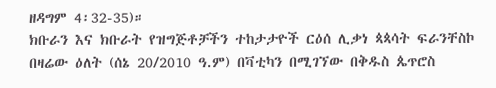ዘዳግም 4፡32-35)።
ክቡራን እና ክቡራት የዝግጅቶቻችን ተከታታዮች ርዕሰ ሊቃነ ጳጳሳት ፍራንቸስኮ በዛሬው ዕለት (ሰኔ 20/2010 ዓ.ም) በቫቲካን በሚገኘው በቅዱስ ጴጥሮስ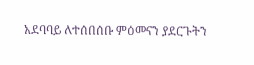አደባባይ ለተሰበሰቡ ምዕመናን ያደርጉትን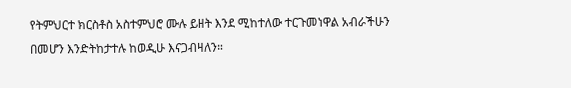የትምህርተ ክርስቶስ አስተምህሮ ሙሉ ይዘት እንደ ሚከተለው ተርጉመነዋል አብራችሁን በመሆን እንድትከታተሉ ከወዲሁ እናጋብዛለን።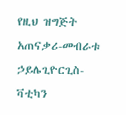የዚህ ዝግጅት አጠናቃሪ-መብራቱ ኃይሌጊዮርጊስ-ቫቲካን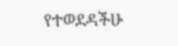የተወደዳችሁ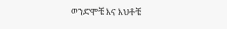ወንድሞቼ እና እህቶቼ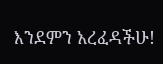እንደምን አረፈዳችሁ!